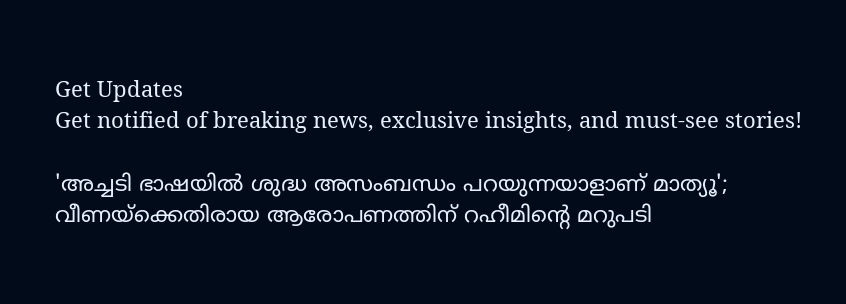Get Updates
Get notified of breaking news, exclusive insights, and must-see stories!

'അച്ചടി ഭാഷയിൽ ശുദ്ധ അസംബന്ധം പറയുന്നയാളാണ് മാത്യൂ'; വീണയ്ക്കെതിരായ ആരോപണത്തിന് റഹീമിന്റെ മറുപടി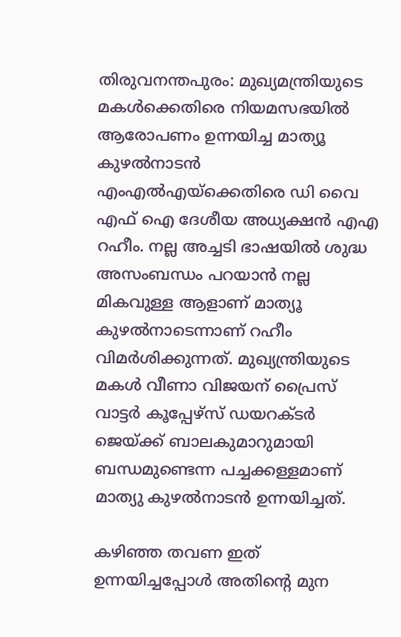തിരുവനന്തപുരം: മുഖ്യമന്ത്രിയുടെ മകള്‍ക്കെതിരെ നിയമസഭയില്‍ ആരോപണം ഉന്നയിച്ച മാത്യൂ കുഴല്‍നാടന്‍ എംഎല്‍എയ്ക്കെതിരെ ഡി വൈ എഫ് ഐ ദേശീയ അധ്യക്ഷന്‍ എഎ റഹീം. നല്ല അച്ചടി ഭാഷയിൽ ശുദ്ധ അസംബന്ധം പറയാൻ നല്ല മികവുള്ള ആളാണ് മാത്യൂ കുഴല്‍നാടെന്നാണ് റഹീം വിമർശിക്കുന്നത്. മുഖ്യന്ത്രിയുടെ മകള്‍ വീണാ വിജയന് പ്രൈസ് വാട്ടർ കൂപ്പേഴ്സ് ഡയറക്ടർ ജെയ്ക്ക് ബാലകുമാറുമായി ബന്ധമുണ്ടെന്ന പച്ചക്കള്ളമാണ് മാത്യു കുഴൽനാടൻ ഉന്നയിച്ചത്.

കഴിഞ്ഞ തവണ ഇത് ഉന്നയിച്ചപ്പോൾ അതിന്റെ മുന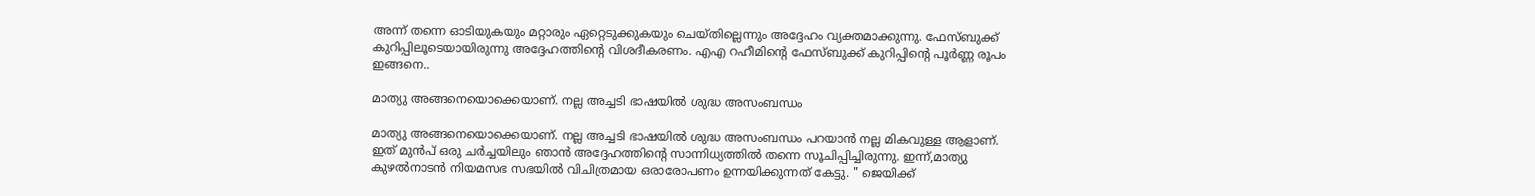അന്ന് തന്നെ ഓടിയുകയും മറ്റാരും ഏറ്റെടുക്കുകയും ചെയ്തില്ലെന്നും അദ്ദേഹം വ്യക്തമാക്കുന്നു. ഫേസ്ബുക്ക് കുറിപ്പിലൂടെയായിരുന്നു അദ്ദേഹത്തിന്റെ വിശദീകരണം. എഎ റഹീമിന്റെ ഫേസ്ബുക്ക് കുറിപ്പിന്റെ പൂർണ്ണ രൂപം ഇങ്ങനെ..

മാത്യു അങ്ങനെയൊക്കെയാണ്. നല്ല അച്ചടി ഭാഷയിൽ ശുദ്ധ അസംബന്ധം

മാത്യു അങ്ങനെയൊക്കെയാണ്. നല്ല അച്ചടി ഭാഷയിൽ ശുദ്ധ അസംബന്ധം പറയാൻ നല്ല മികവുള്ള ആളാണ്. ഇത് മുൻപ് ഒരു ചർച്ചയിലും ഞാൻ അദ്ദേഹത്തിന്റെ സാന്നിധ്യത്തിൽ തന്നെ സൂചിപ്പിച്ചിരുന്നു. ഇന്ന്,മാത്യു കുഴൽനാടൻ നിയമസഭ സഭയിൽ വിചിത്രമായ ഒരാരോപണം ഉന്നയിക്കുന്നത് കേട്ടു. " ജെയിക്ക്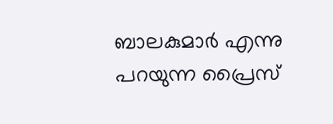ബാലകുമാർ എന്നു പറയുന്ന പ്രൈസ്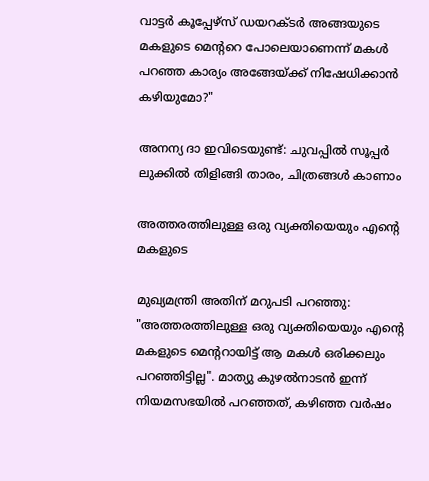വാട്ടർ കൂപ്പേഴ്സ് ഡയറക്ടർ അങ്ങയുടെ മകളുടെ മെൻ്ററെ പോലെയാണെന്ന് മകൾ പറഞ്ഞ കാര്യം അങ്ങേയ്ക്ക് നിഷേധിക്കാൻ കഴിയുമോ?"

അനന്യ ദാ ഇവിടെയുണ്ട്: ചുവപ്പില്‍ സൂപ്പർ ലുക്കില്‍ തിളിങ്ങി താരം, ചിത്രങ്ങള്‍ കാണാം

അത്തരത്തിലുള്ള ഒരു വ്യക്തിയെയും എന്റെ മകളുടെ

മുഖ്യമന്ത്രി അതിന് മറുപടി പറഞ്ഞു: "അത്തരത്തിലുള്ള ഒരു വ്യക്തിയെയും എന്റെ മകളുടെ മെന്ററായിട്ട് ആ മകൾ ഒരിക്കലും പറഞ്ഞിട്ടില്ല". മാത്യു കുഴൽനാടൻ ഇന്ന് നിയമസഭയിൽ പറഞ്ഞത്, കഴിഞ്ഞ വർഷം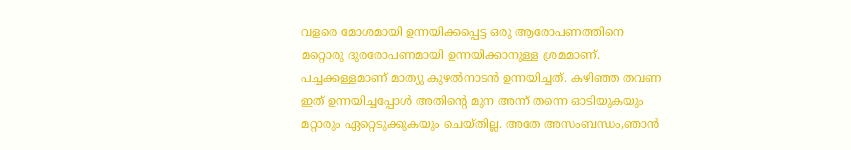വളരെ മോശമായി ഉന്നയിക്കപ്പെട്ട ഒരു ആരോപണത്തിനെ മറ്റൊരു ദുരരോപണമായി ഉന്നയിക്കാനുള്ള ശ്രമമാണ്. പച്ചക്കള്ളമാണ് മാത്യു കുഴൽനാടൻ ഉന്നയിച്ചത്. കഴിഞ്ഞ തവണ ഇത് ഉന്നയിച്ചപ്പോൾ അതിന്റെ മുന അന്ന് തന്നെ ഓടിയുകയും മറ്റാരും ഏറ്റെടുക്കുകയും ചെയ്തില്ല. അതേ അസംബന്ധം,ഞാൻ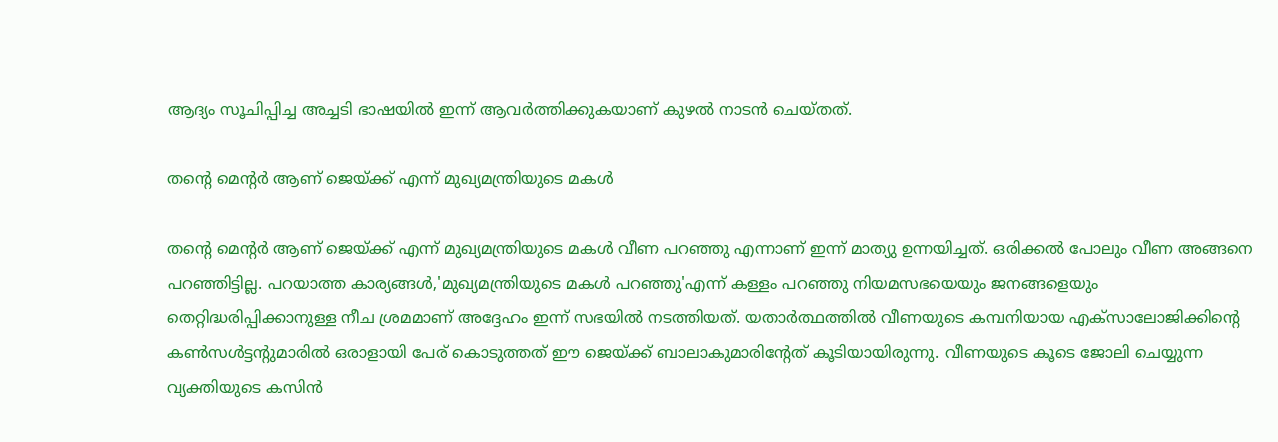ആദ്യം സൂചിപ്പിച്ച അച്ചടി ഭാഷയിൽ ഇന്ന് ആവർത്തിക്കുകയാണ് കുഴൽ നാടൻ ചെയ്തത്.

തന്റെ മെന്റർ ആണ് ജെയ്ക്ക് എന്ന് മുഖ്യമന്ത്രിയുടെ മകൾ

തന്റെ മെന്റർ ആണ് ജെയ്ക്ക് എന്ന് മുഖ്യമന്ത്രിയുടെ മകൾ വീണ പറഞ്ഞു എന്നാണ് ഇന്ന് മാത്യു ഉന്നയിച്ചത്. ഒരിക്കൽ പോലും വീണ അങ്ങനെ പറഞ്ഞിട്ടില്ല. പറയാത്ത കാര്യങ്ങൾ,'മുഖ്യമന്ത്രിയുടെ മകൾ പറഞ്ഞു'എന്ന് കള്ളം പറഞ്ഞു നിയമസഭയെയും ജനങ്ങളെയും തെറ്റിദ്ധരിപ്പിക്കാനുള്ള നീച ശ്രമമാണ് അദ്ദേഹം ഇന്ന് സഭയിൽ നടത്തിയത്. യതാർത്ഥത്തിൽ വീണയുടെ കമ്പനിയായ എക്സാലോജിക്കിന്റെ കൺസൾട്ടന്റുമാരിൽ ഒരാളായി പേര് കൊടുത്തത് ഈ ജെയ്ക്ക് ബാലാകുമാരിന്റേത് കൂടിയായിരുന്നു. വീണയുടെ കൂടെ ജോലി ചെയ്യുന്ന വ്യക്തിയുടെ കസിൻ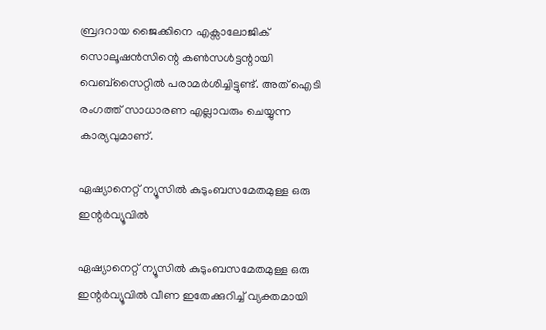ബ്രദറായ ജൈക്കിനെ എക്സാലോജിക് സൊലൂഷൻസിന്റെ കൺസൾട്ടന്റായി വെബ്സൈറ്റിൽ പരാമർശിച്ചിട്ടുണ്ട്. അത് ഐടി രംഗത്ത് സാധാരണ എല്ലാവരും ചെയ്യുന്ന കാര്യവുമാണ്.

ഏഷ്യാനെറ്റ് ന്യൂസിൽ കുടുംബസമേതമുള്ള ഒരു ഇന്റർവ്യൂവിൽ

ഏഷ്യാനെറ്റ് ന്യൂസിൽ കുടുംബസമേതമുള്ള ഒരു ഇന്റർവ്യൂവിൽ വീണ ഇതേക്കുറിച്ച് വ്യക്തമായി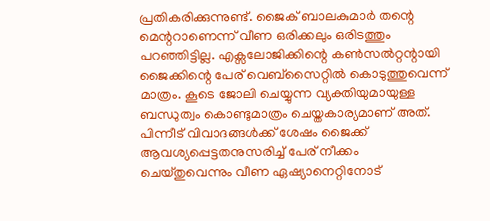പ്രതികരിക്കുന്നുണ്ട്. ജൈക് ബാലകുമാർ തന്റെ മെന്ററാണെന്ന് വീണ ഒരിക്കലും ഒരിടത്തും പറഞ്ഞിട്ടില്ല. എക്സലോജിക്കിന്റെ കൺസൽറ്റന്റായി ജൈക്കിന്റെ പേര് വെബ്സൈറ്റിൽ കൊടുത്തുവെന്ന് മാത്രം. കൂടെ ജോലി ചെയ്യുന്ന വ്യക്തിയുമായുള്ള ബന്ധുത്വം കൊണ്ടുമാത്രം ചെയ്തകാര്യമാണ് അത്. പിന്നീട് വിവാദങ്ങൾക്ക് ശേഷം ജൈക്ക് ആവശ്യപ്പെട്ടതനുസരിച്ച് പേര് നീക്കം ചെയ്തുവെന്നും വീണ ഏഷ്യാനെറ്റിനോട്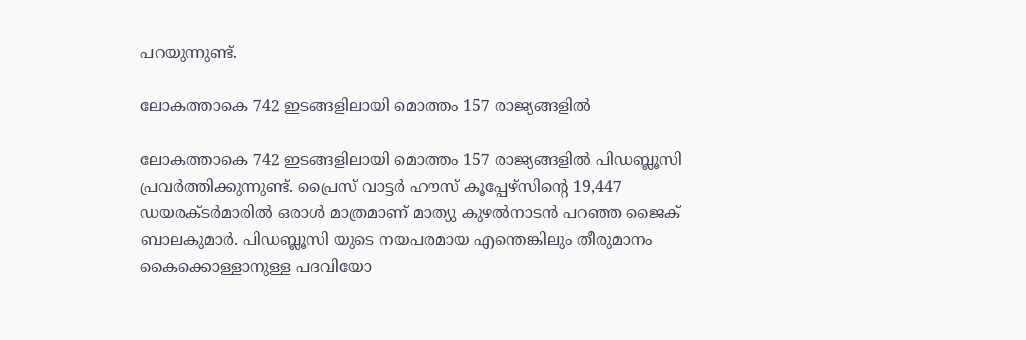പറയുന്നുണ്ട്.

ലോകത്താകെ 742 ഇടങ്ങളിലായി മൊത്തം 157 രാജ്യങ്ങളിൽ

ലോകത്താകെ 742 ഇടങ്ങളിലായി മൊത്തം 157 രാജ്യങ്ങളിൽ പിഡബ്ലൂസി പ്രവർത്തിക്കുന്നുണ്ട്. പ്രൈസ് വാട്ടര്‍ ഹൗസ് കൂപ്പേഴ്സിന്റെ 19,447 ഡയരക്ടർമാരിൽ ഒരാൾ മാത്രമാണ് മാത്യു കുഴൽനാടൻ പറഞ്ഞ ജൈക് ബാലകുമാർ. പിഡബ്ലൂസി യുടെ നയപരമായ എന്തെങ്കിലും തീരുമാനം കൈക്കൊള്ളാനുള്ള പദവിയോ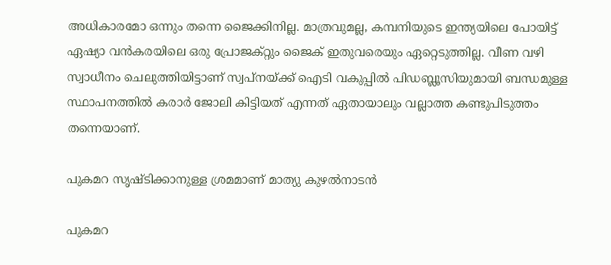അധികാരമോ ഒന്നും തന്നെ ജൈക്കിനില്ല. മാത്രവുമല്ല, കമ്പനിയുടെ ഇന്ത്യയിലെ പോയിട്ട് ഏഷ്യാ വൻകരയിലെ ഒരു പ്രോജക്റ്റും ജൈക് ഇതുവരെയും ഏറ്റെടുത്തില്ല. വീണ വഴി സ്വാധീനം ചെലുത്തിയിട്ടാണ് സ്വപ്നയ്ക്ക് ഐടി വകുപ്പിൽ പിഡബ്ലൂസിയുമായി ബന്ധമുള്ള സ്ഥാപനത്തിൽ കരാർ ജോലി കിട്ടിയത് എന്നത് ഏതായാലും വല്ലാത്ത കണ്ടുപിടുത്തം തന്നെയാണ്.

പുകമറ സൃഷ്ടിക്കാനുള്ള ശ്രമമാണ് മാത്യു കുഴൽനാടൻ

പുകമറ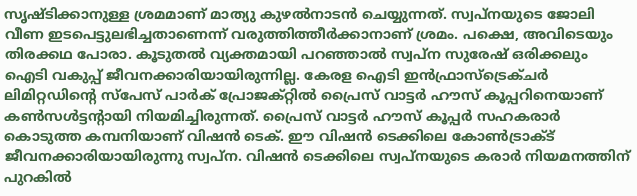സൃഷ്ടിക്കാനുള്ള ശ്രമമാണ് മാത്യു കുഴൽനാടൻ ചെയ്യുന്നത്. സ്വപ്നയുടെ ജോലി വീണ ഇടപെട്ടുലഭിച്ചതാണെന്ന് വരുത്തിത്തീർക്കാനാണ് ശ്രമം. പക്ഷെ, അവിടെയും തിരക്കഥ പോരാ. കൂടുതൽ വ്യക്തമായി പറഞ്ഞാൽ സ്വപ്‌ന സുരേഷ് ഒരിക്കലും ഐടി വകുപ്പ് ജീവനക്കാരിയായിരുന്നില്ല. കേരള ഐടി ഇന്‍ഫ്രാസ്‌ട്രെക്ചര്‍ ലിമിറ്റഡിന്റെ സ്‌പേസ് പാര്‍ക് പ്രോജക്റ്റിൽ പ്രൈസ് വാട്ടര്‍ ഹൗസ് കൂപ്പറിനെയാണ് കണ്‍സള്‍ട്ടന്റായി നിയമിച്ചിരുന്നത്. പ്രൈസ് വാട്ടര്‍ ഹൗസ് കൂപ്പര്‍ സഹകരാർ കൊടുത്ത കമ്പനിയാണ് വിഷന്‍ ടെക്. ഈ വിഷന്‍ ടെക്കിലെ കോൺട്രാക്ട് ജീവനക്കാരിയായിരുന്നു സ്വപ്‌ന. വിഷൻ ടെക്കിലെ സ്വപ്നയുടെ കരാർ നിയമനത്തിന് പുറകിൽ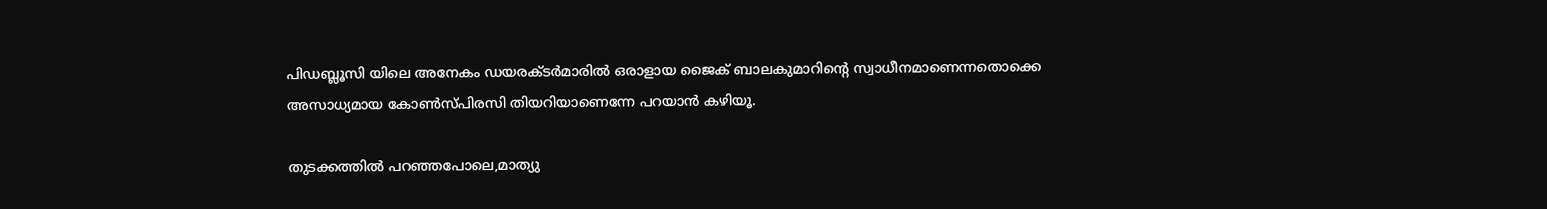പിഡബ്ലൂസി യിലെ അനേകം ഡയരക്ടർമാരിൽ ഒരാളായ ജൈക് ബാലകുമാറിന്റെ സ്വാധീനമാണെന്നതൊക്കെ അസാധ്യമായ കോൺസ്പിരസി തിയറിയാണെന്നേ പറയാൻ കഴിയൂ.

തുടക്കത്തിൽ പറഞ്ഞപോലെ,മാത്യു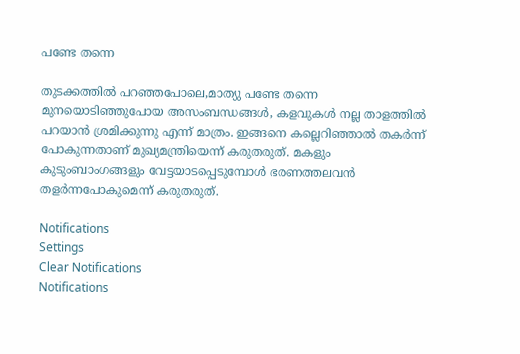പണ്ടേ തന്നെ

തുടക്കത്തിൽ പറഞ്ഞപോലെ,മാത്യു പണ്ടേ തന്നെ മുനയൊടിഞ്ഞുപോയ അസംബന്ധങ്ങൾ, കളവുകൾ നല്ല താളത്തിൽ പറയാൻ ശ്രമിക്കുന്നു എന്ന് മാത്രം. ഇങ്ങനെ കല്ലെറിഞ്ഞാൽ തകർന്ന് പോകുന്നതാണ് മുഖ്യമന്ത്രിയെന്ന് കരുതരുത്. മകളും കുടുംബാംഗങ്ങളും വേട്ടയാടപ്പെടുമ്പോൾ ഭരണത്തലവൻ തളർന്നപോകുമെന്ന് കരുതരുത്.

Notifications
Settings
Clear Notifications
Notifications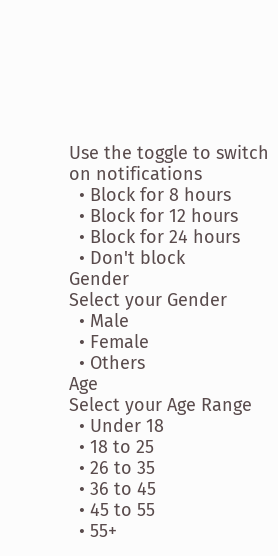Use the toggle to switch on notifications
  • Block for 8 hours
  • Block for 12 hours
  • Block for 24 hours
  • Don't block
Gender
Select your Gender
  • Male
  • Female
  • Others
Age
Select your Age Range
  • Under 18
  • 18 to 25
  • 26 to 35
  • 36 to 45
  • 45 to 55
  • 55+